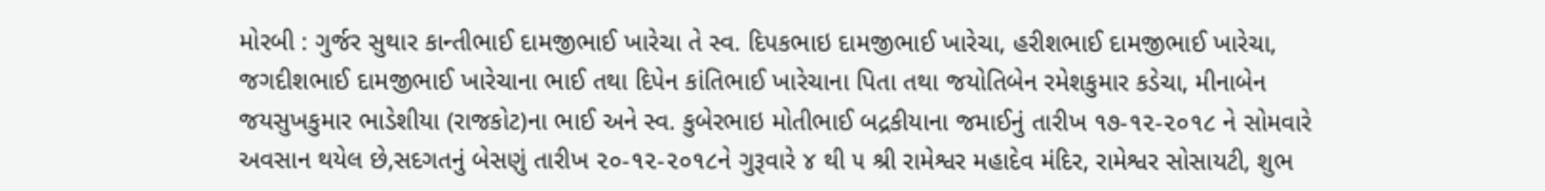મોરબી : ગુર્જર સુથાર કાન્તીભાઈ દામજીભાઈ ખારેચા તે સ્વ. દિપકભાઇ દામજીભાઈ ખારેચા, હરીશભાઈ દામજીભાઈ ખારેચા, જગદીશભાઈ દામજીભાઈ ખારેચાના ભાઈ તથા દિપેન કાંતિભાઈ ખારેચાના પિતા તથા જયોતિબેન રમેશકુમાર કડેચા, મીનાબેન જયસુખકુમાર ભાડેશીયા (રાજકોટ)ના ભાઈ અને સ્વ. કુબેરભાઇ મોતીભાઈ બદ્રકીયાના જમાઈનું તારીખ ૧૭-૧૨-૨૦૧૮ ને સોમવારે અવસાન થયેલ છે,સદગતનું બેસણું તારીખ ૨૦-૧૨-૨૦૧૮ને ગુરૂવારે ૪ થી ૫ શ્રી રામેશ્વર મહાદેવ મંદિર, રામેશ્વર સોસાયટી, શુભ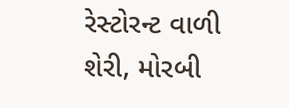રેસ્ટોરન્ટ વાળી શેરી, મોરબી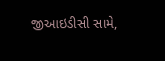જીઆઇડીસી સામે,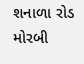શનાળા રોડ મોરબી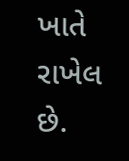ખાતે રાખેલ છે.